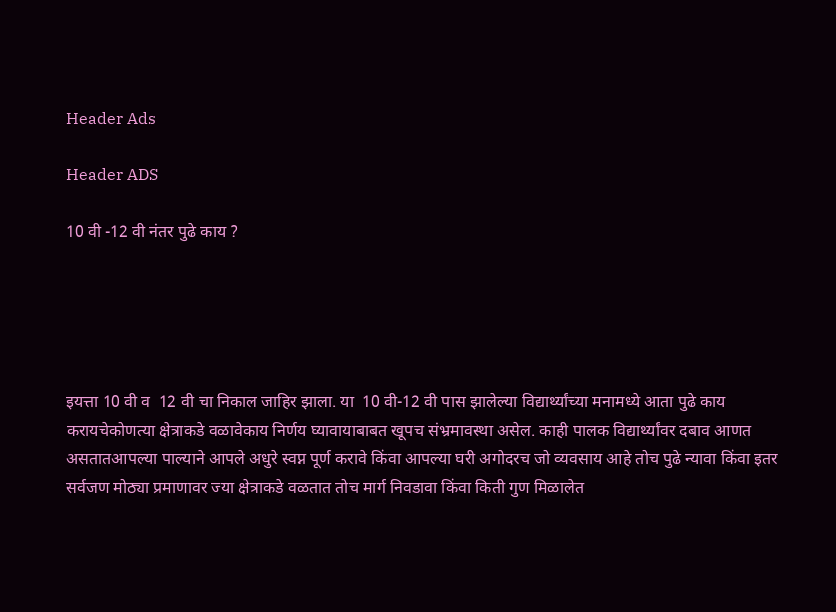Header Ads

Header ADS

10 वी -12 वी नंतर पुढे काय ?





इयत्ता 10 वी व  12 वी चा निकाल जाहिर झाला. या  10 वी-12 वी पास झालेल्या विद्यार्थ्यांच्या मनामध्ये आता पुढे काय करायचेकोणत्या क्षेत्राकडे वळावेकाय निर्णय घ्यावायाबाबत खूपच संभ्रमावस्था असेल. काही पालक विद्यार्थ्यांवर दबाव आणत असतातआपल्या पाल्याने आपले अधुरे स्वप्न पूर्ण करावे किंवा आपल्या घरी अगोदरच जो व्यवसाय आहे तोच पुढे न्यावा किंवा इतर सर्वजण मोठ्या प्रमाणावर ज्या क्षेत्राकडे वळतात तोच मार्ग निवडावा किंवा किती गुण मिळालेत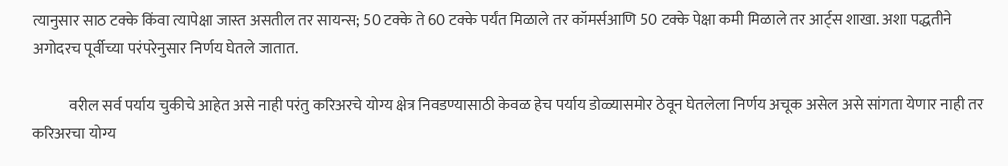त्यानुसार साठ टक्के किंवा त्यापेक्षा जास्त असतील तर सायन्स; 50 टक्के ते 60 टक्के पर्यंत मिळाले तर कॉमर्सआणि 50 टक्के पेक्षा कमी मिळाले तर आर्ट्स शाखा. अशा पद्धतीने अगोदरच पूर्वीच्या परंपरेनुसार निर्णय घेतले जातात.

            वरील सर्व पर्याय चुकीचे आहेत असे नाही परंतु करिअरचे योग्य क्षेत्र निवडण्यासाठी केवळ हेच पर्याय डोळ्यासमोर ठेवून घेतलेला निर्णय अचूक असेल असे सांगता येणार नाही तर करिअरचा योग्य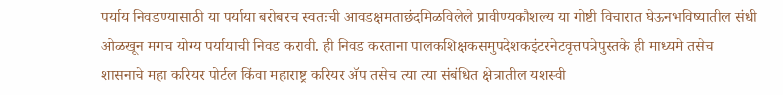पर्याय निवडण्यासाठी या पर्याया बरोबरच स्वतःची आवडक्षमताछंदमिळविलेले प्रावीण्यकौशल्य या गोष्टी विचारात घेऊनभविष्यातील संधी ओळखून मगच योग्य पर्यायाची निवड करावी. ही निवड करताना पालकशिक्षकसमुपदेशकइंटरनेटवृत्तपत्रेपुस्तके ही माध्यमे तसेच शासनाचे महा करियर पोर्टल किंवा महाराष्ट्र करियर ॲप तसेच त्या त्या संबंधित क्षेत्रातील यशस्वी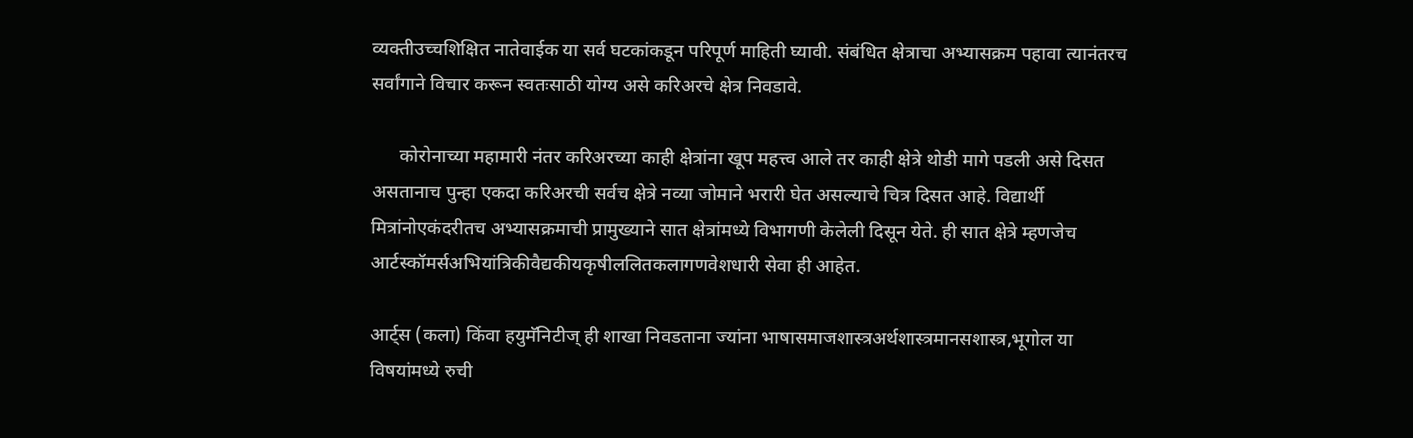व्यक्तीउच्चशिक्षित नातेवाईक या सर्व घटकांकडून परिपूर्ण माहिती घ्यावी. संबंधित क्षेत्राचा अभ्यासक्रम पहावा त्यानंतरच सर्वांगाने विचार करून स्वतःसाठी योग्य असे करिअरचे क्षेत्र निवडावे.

      कोरोनाच्या महामारी नंतर करिअरच्या काही क्षेत्रांना खूप महत्त्व आले तर काही क्षेत्रे थोडी मागे पडली असे दिसत असतानाच पुन्हा एकदा करिअरची सर्वच क्षेत्रे नव्या जोमाने भरारी घेत असल्याचे चित्र दिसत आहे. विद्यार्थी मित्रांनोएकंदरीतच अभ्यासक्रमाची प्रामुख्याने सात क्षेत्रांमध्ये विभागणी केलेली दिसून येते. ही सात क्षेत्रे म्हणजेच आर्टस्कॉमर्सअभियांत्रिकीवैद्यकीयकृषीललितकलागणवेशधारी सेवा ही आहेत.

आर्ट्स (कला) किंवा हयुमॅनिटीज् ही शाखा निवडताना ज्यांना भाषासमाजशास्त्रअर्थशास्त्रमानसशास्त्र,भूगोल या विषयांमध्ये रुची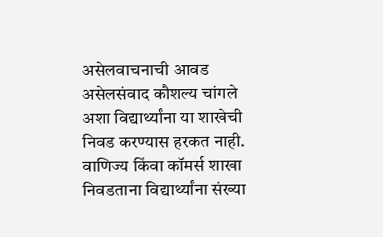असेलवाचनाची आवड असेलसंवाद कौशल्य चांगले अशा विद्यार्थ्यांना या शाखेची निवड करण्यास हरकत नाही. वाणिज्य किंवा कॉमर्स शाखा निवडताना विद्यार्थ्यांना संख्या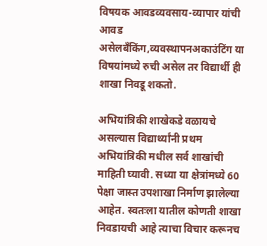विषयक आवडव्यवसाय-व्यापार यांची आवड असेलबँकिंग,व्यवस्थापनअकाउंटिंग या विषयांमध्ये रुची असेल तर विद्यार्थी ही शाखा निवडू शकतो.

अभियांत्रिकी शाखेकडे वळायचे असल्यास विद्यार्थ्यांनी प्रथम अभियांत्रिकी मधील सर्व शाखांची माहिती घ्यावी. सध्या या क्षेत्रांमध्ये 60 पेक्षा जास्त उपशाखा निर्माण झालेल्या आहेत. स्वतःला यातील कोणती शाखा निवडायची आहे त्याचा विचार करूनच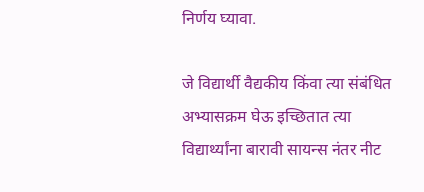निर्णय घ्यावा.

जे विद्यार्थी वैद्यकीय किंवा त्या संबंधित अभ्यासक्रम घेऊ इच्छितात त्या विद्यार्थ्यांना बारावी सायन्स नंतर नीट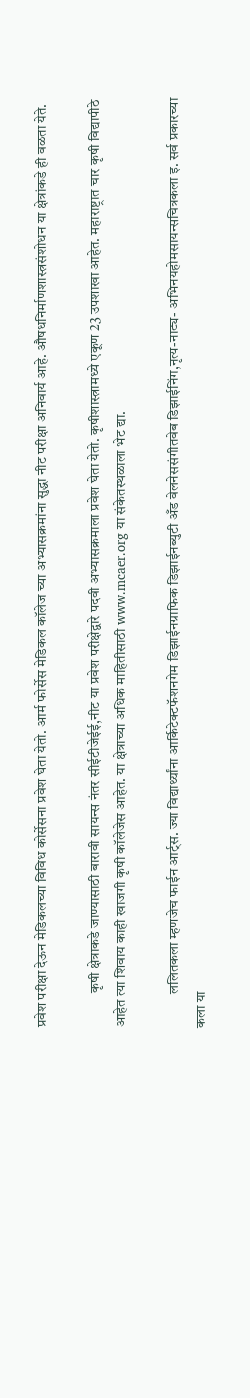प्रवेश परीक्षा देऊन मेडिकलच्या विविध कोर्सेसना प्रवेश घेता येतो. आर्म फोर्सेस मेडिकल कॉलेज च्या अभ्यासक्रमांना सुद्धा नीट परीक्षा अनिवार्य आहे. औषधनिर्माणशास्त्रसंशोधन या क्षेत्रांकडे ही वळता येते.

            कृषी क्षेत्राकडे जाण्यासाठी बारावी सायन्स नंतर सीईटीजेईई,नीट या प्रवेश परीक्षेद्वारे पदवी अभ्यासक्रमाला प्रवेश घेता येतो. कृषीशास्त्रामध्ये एकूण 23 उपशाखा आहेत. महाराष्ट्रात चार कृषी विद्यापीठे आहेत त्या शिवाय काही खाजगी कृषी कॉलेजेस आहेत. या क्षेत्राच्या अधिक माहितीसाठी www.mcaer.org या संकेतस्थळाला भेट द्या.

            ललितकला म्हणजेच फाईन आर्ट्स. ज्या विद्यार्थ्यांना आर्किटेक्टफॅशनगेम डिझाईनग्राफिक डिझाईनब्युटी अँड वेलनेससंगीतवेब डिझाईनिंग,नृत्य-नाट्य- अभिनयहोमसायन्सचित्रकला इ. सर्व प्रकारच्या कला या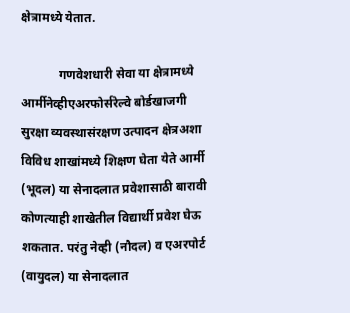क्षेत्रामध्ये येतात.

            गणवेशधारी सेवा या क्षेत्रामध्ये आर्मीनेव्हीएअरफोर्सरेल्वे बोर्डखाजगी सुरक्षा व्यवस्थासंरक्षण उत्पादन क्षेत्रअशा विविध शाखांमध्ये शिक्षण घेता येते आर्मी (भूदल) या सेनादलात प्रवेशासाठी बारावी कोणत्याही शाखेतील विद्यार्थी प्रवेश घेऊ शकतात. परंतु नेव्ही (नौदल) व एअरपोर्ट (वायुदल) या सेनादलात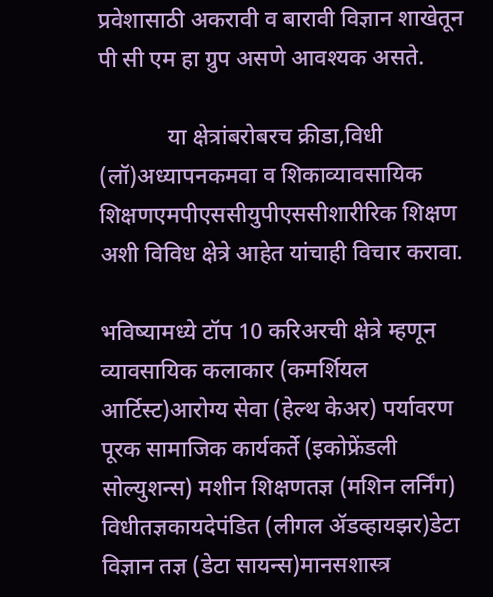प्रवेशासाठी अकरावी व बारावी विज्ञान शाखेतून पी सी एम हा ग्रुप असणे आवश्यक असते.

            या क्षेत्रांबरोबरच क्रीडा,विधी (लॉ)अध्यापनकमवा व शिकाव्यावसायिक शिक्षणएमपीएससीयुपीएससीशारीरिक शिक्षण अशी विविध क्षेत्रे आहेत यांचाही विचार करावा.

भविष्यामध्ये टॉप 10 करिअरची क्षेत्रे म्हणून व्यावसायिक कलाकार (कमर्शियल आर्टिस्ट)आरोग्य सेवा (हेल्थ केअर) पर्यावरण पूरक सामाजिक कार्यकर्ते (इकोफ्रेंडली सोल्युशन्स) मशीन शिक्षणतज्ञ (मशिन लर्निंग) विधीतज्ञकायदेपंडित (लीगल ॲडव्हायझर)डेटा विज्ञान तज्ञ (डेटा सायन्स)मानसशास्त्र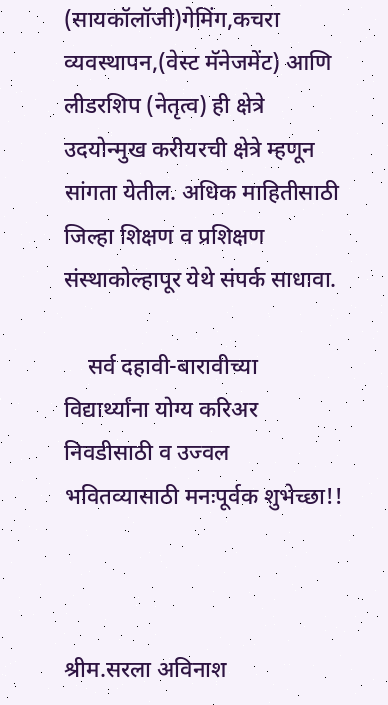(सायकॉलॉजी)गेमिंग,कचरा व्यवस्थापन,(वेस्ट मॅनेजमेंट) आणि लीडरशिप (नेतृत्व) ही क्षेत्रे उदयोन्मुख करीयरची क्षेत्रे म्हणून सांगता येतील. अधिक माहितीसाठी जिल्हा शिक्षण व प्रशिक्षण संस्थाकोल्हापूर येथे संपर्क साधावा.

    सर्व दहावी-बारावीच्या  विद्यार्थ्यांना योग्य करिअर निवडीसाठी व उज्वल भवितव्यासाठी मनःपूर्वक शुभेच्छा!!



श्रीम.सरला अविनाश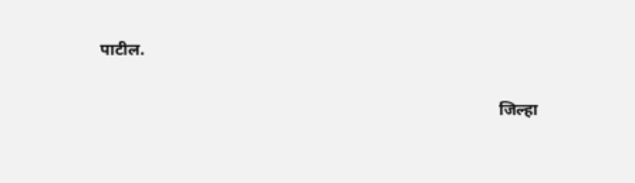पाटील.

                                                                                                जिल्हा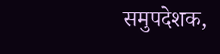समुपदेशक,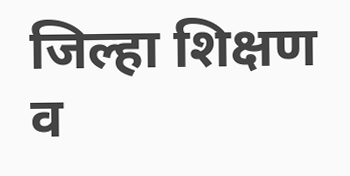जिल्हा शिक्षण व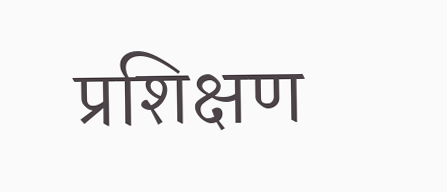प्रशिक्षण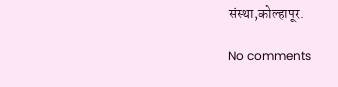संस्था,कोल्हापूर.

No comments